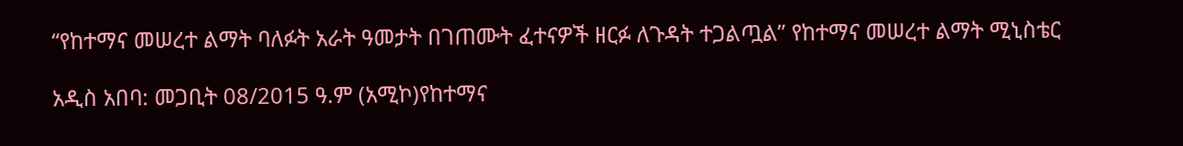“የከተማና መሠረተ ልማት ባለፉት አራት ዓመታት በገጠሙት ፈተናዎች ዘርፉ ለጉዳት ተጋልጧል” የከተማና መሠረተ ልማት ሚኒስቴር

አዲስ አበባ: መጋቢት 08/2015 ዓ.ም (አሚኮ)የከተማና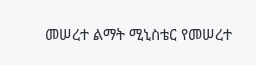መሠረተ ልማት ሚኒስቴር የመሠረተ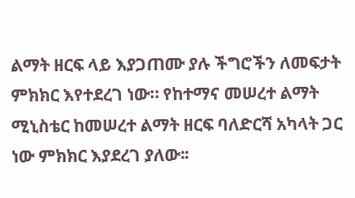ልማት ዘርፍ ላይ እያጋጠሙ ያሉ ችግሮችን ለመፍታት ምክክር እየተደረገ ነው። የከተማና መሠረተ ልማት ሚኒስቴር ከመሠረተ ልማት ዘርፍ ባለድርሻ አካላት ጋር ነው ምክክር እያደረገ ያለው፡፡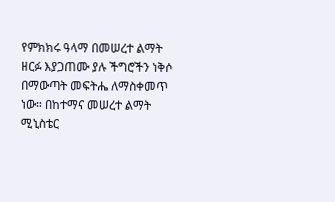የምክክሩ ዓላማ በመሠረተ ልማት ዘርፉ እያጋጠሙ ያሉ ችግሮችን ነቅሶ በማውጣት መፍትሔ ለማስቀመጥ ነው። በከተማና መሠረተ ልማት ሚኒስቴር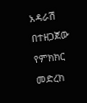አዳራሽ በተዘጋጀው የምክክር መድረክ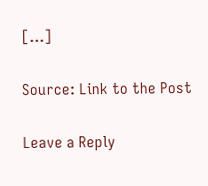[…]

Source: Link to the Post

Leave a Reply